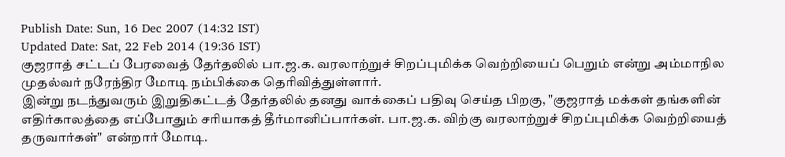Publish Date: Sun, 16 Dec 2007 (14:32 IST)
Updated Date: Sat, 22 Feb 2014 (19:36 IST)
குஜராத் சட்டப் பேரவைத் தேர்தலில் பா.ஜ.க. வரலாற்றுச் சிறப்புமிக்க வெற்றியைப் பெறும் என்று அம்மாநில முதல்வர் நரேந்திர மோடி நம்பிக்கை தெரிவித்துள்ளார்.
இன்று நடந்துவரும் இறுதிகட்டத் தேர்தலில் தனது வாக்கைப் பதிவு செய்த பிறகு, "குஜராத் மக்கள் தங்களின் எதிர்காலத்தை எப்போதும் சரியாகத் தீர்மானிப்பார்கள். பா.ஜ.க. விற்கு வரலாற்றுச் சிறப்புமிக்க வெற்றியைத் தருவார்கள்" என்றார் மோடி.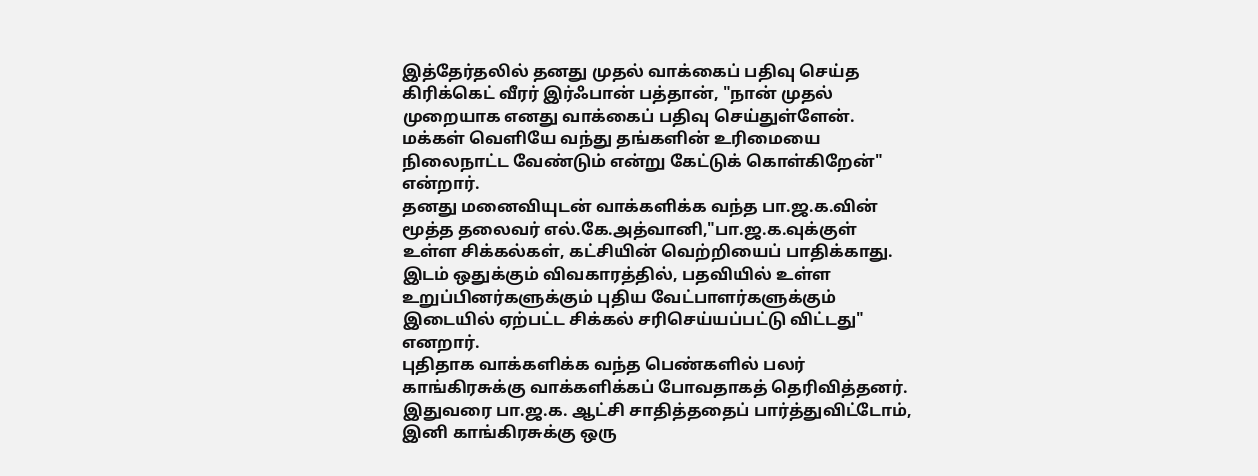இத்தேர்தலில் தனது முதல் வாக்கைப் பதிவு செய்த கிரிக்கெட் வீரர் இர்ஃபான் பத்தான், "நான் முதல் முறையாக எனது வாக்கைப் பதிவு செய்துள்ளேன். மக்கள் வெளியே வந்து தங்களின் உரிமையை நிலைநாட்ட வேண்டும் என்று கேட்டுக் கொள்கிறேன்" என்றார்.
தனது மனைவியுடன் வாக்களிக்க வந்த பா.ஜ.க.வின் மூத்த தலைவர் எல்.கே.அத்வானி,"பா.ஜ.க.வுக்குள் உள்ள சிக்கல்கள், கட்சியின் வெற்றியைப் பாதிக்காது. இடம் ஒதுக்கும் விவகாரத்தில், பதவியில் உள்ள உறுப்பினர்களுக்கும் புதிய வேட்பாளர்களுக்கும் இடையில் ஏற்பட்ட சிக்கல் சரிசெய்யப்பட்டு விட்டது" எனறார்.
புதிதாக வாக்களிக்க வந்த பெண்களில் பலர் காங்கிரசுக்கு வாக்களிக்கப் போவதாகத் தெரிவித்தனர். இதுவரை பா.ஜ.க. ஆட்சி சாதித்ததைப் பார்த்துவிட்டோம், இனி காங்கிரசுக்கு ஒரு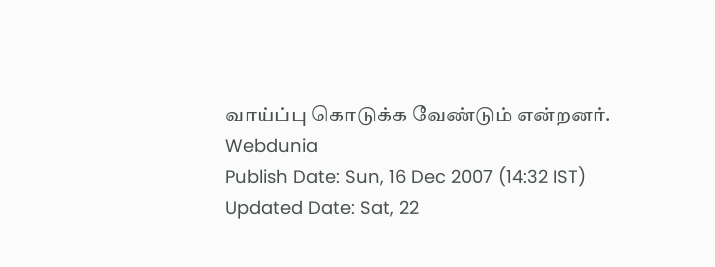வாய்ப்பு கொடுக்க வேண்டும் என்றனர்.
Webdunia
Publish Date: Sun, 16 Dec 2007 (14:32 IST)
Updated Date: Sat, 22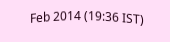Feb 2014 (19:36 IST)